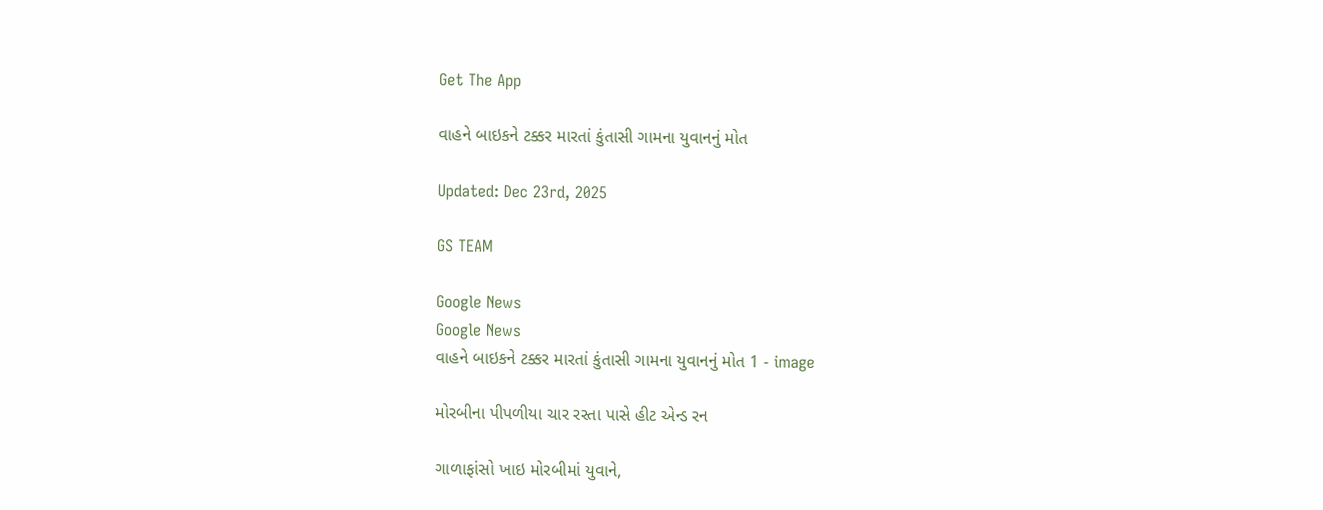Get The App

વાહને બાઇકને ટક્કર મારતાં કુંતાસી ગામના યુવાનનું મોત

Updated: Dec 23rd, 2025

GS TEAM

Google News
Google News
વાહને બાઇકને ટક્કર મારતાં કુંતાસી ગામના યુવાનનું મોત 1 - image

મોરબીના પીપળીયા ચાર રસ્તા પાસે હીટ એન્ડ રન

ગાળાફાંસો ખાઇ મોરબીમાં યુવાને,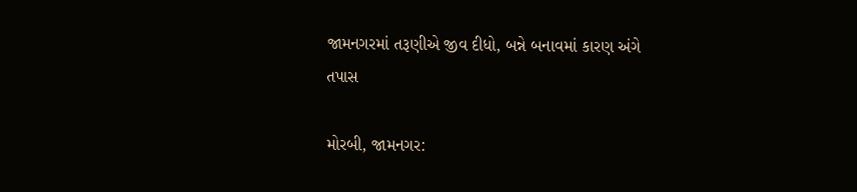જામનગરમાં તરૂણીએ જીવ દીધો, બન્ને બનાવમાં કારણ અંગે તપાસ

મોરબી, જામનગર: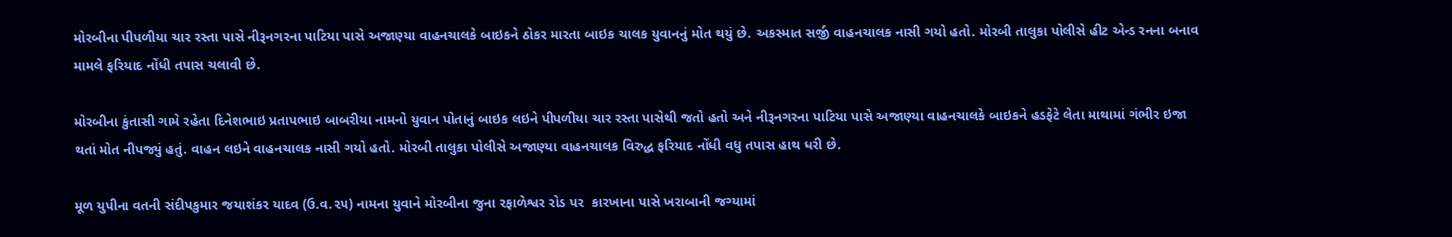મોરબીના પીપળીયા ચાર રસ્તા પાસે નીરૂનગરના પાટિયા પાસે અજાણ્યા વાહનચાલકે બાઇકને ઠોકર મારતા બાઇક ચાલક યુવાનનું મોત થયું છે. અકસ્માત સર્જી વાહનચાલક નાસી ગયો હતો. મોરબી તાલુકા પોલીસે હીટ એન્ડ રનના બનાવ મામલે ફરિયાદ નોંધી તપાસ ચલાવી છે.

મોરબીના કુંતાસી ગામે રહેતા દિનેશભાઇ પ્રતાપભાઇ બાબરીયા નામનો યુવાન પોતાનું બાઇક લઇને પીપળીયા ચાર રસ્તા પાસેથી જતો હતો અને નીરૂનગરના પાટિયા પાસે અજાણ્યા વાહનચાલકે બાઇકને હડફેટે લેતા માથામાં ગંભીર ઇજા થતાં મોત નીપજ્યું હતું. વાહન લઇને વાહનચાલક નાસી ગયો હતો. મોરબી તાલુકા પોલીસે અજાણ્યા વાહનચાલક વિરુદ્ધ ફરિયાદ નોંધી વધુ તપાસ હાથ ધરી છે.

મૂળ યુપીના વતની સંદીપકુમાર જયાશંકર યાદવ (ઉ.વ.૨૫) નામના યુવાને મોરબીના જુના રફાળેશ્વર રોડ પર  કારખાના પાસે ખરાબાની જગ્યામાં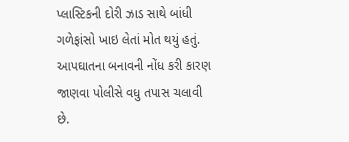પ્લાસ્ટિકની દોરી ઝાડ સાથે બાંધી ગળેફાંસો ખાઇ લેતાં મોત થયું હતું. આપઘાતના બનાવની નોંધ કરી કારણ જાણવા પોલીસે વધુ તપાસ ચલાવી છે.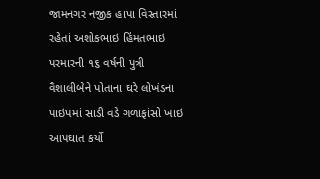જામનગર નજીક હાપા વિસ્તારમાં રહેતાં અશોકભાઇ હિંમતભાઇ પરમારની ૧૬ વર્ષની પુત્રી વૈશાલીબેને પોતાના ઘરે લોખંડના પાઇપમાં સાડી વડે ગળાફાંસો ખાઇ આપઘાત કર્યો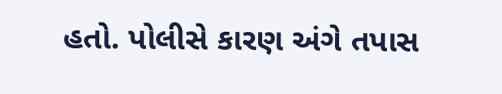હતો. પોલીસે કારણ અંગે તપાસ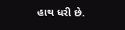હાથ ધરી છે.